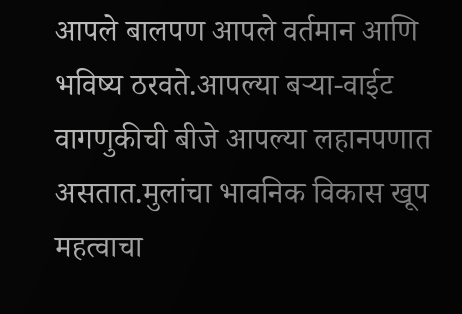आपले बालपण आपले वर्तमान आणि भविष्य ठरवते.आपल्या बऱ्या-वाईट वागणुकीची बीजे आपल्या लहानपणात असतात.मुलांचा भावनिक विकास खूप महत्वाचा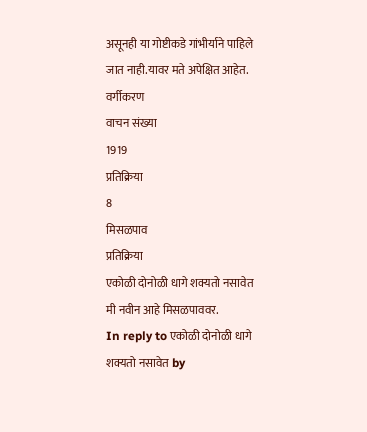असूनही या गोष्टीकडे गांभीर्याने पाहिले जात नाही.यावर मते अपेक्षित आहेत.
वर्गीकरण
वाचन संख्या
1919
प्रतिक्रिया
8
मिसळपाव
प्रतिक्रिया
एकोळी दोनोळी धागे शक्यतो नसावेत
मी नवीन आहे मिसळपाववर.
In reply to एकोळी दोनोळी धागे शक्यतो नसावेत by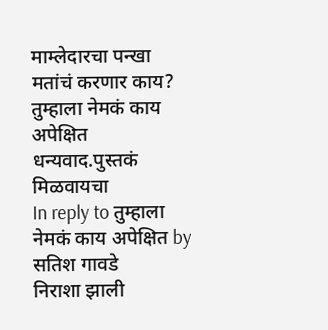माम्लेदारचा पन्खा
मतांचं करणार काय?
तुम्हाला नेमकं काय अपेक्षित
धन्यवाद.पुस्तकं मिळवायचा
In reply to तुम्हाला नेमकं काय अपेक्षित by सतिश गावडे
निराशा झाली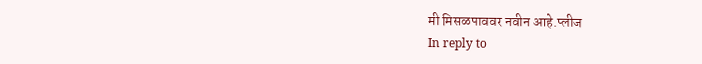मी मिसळपाववर नवीन आहे.प्लीज
In reply to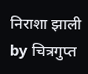निराशा झाली by चित्रगुप्त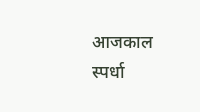आजकाल स्पर्धा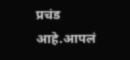प्रचंड आहे.आपलं